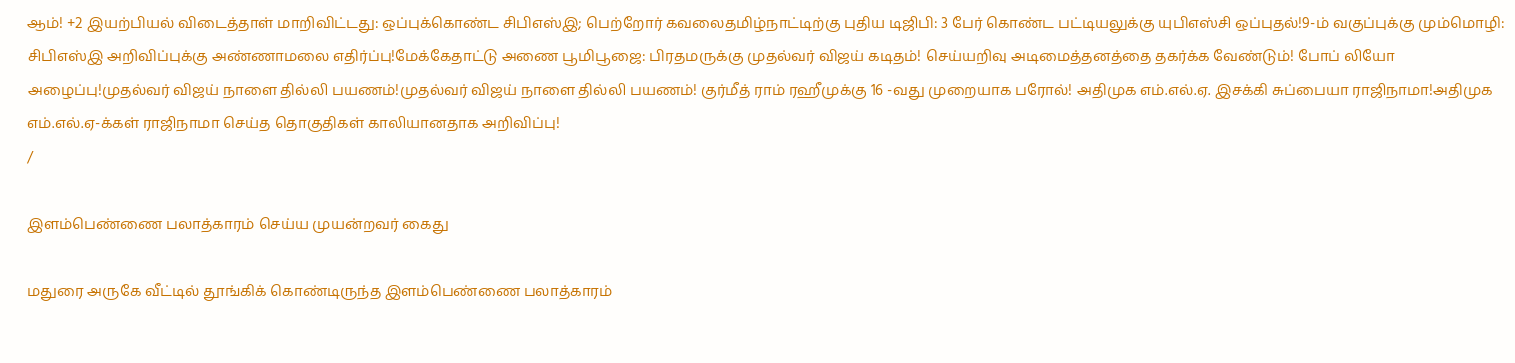ஆம்! +2 இயற்பியல் விடைத்தாள் மாறிவிட்டது: ஒப்புக்கொண்ட சிபிஎஸ்இ; பெற்றோர் கவலைதமிழ்நாட்டிற்கு புதிய டிஜிபி: 3 பேர் கொண்ட பட்டியலுக்கு யுபிஎஸ்சி ஒப்புதல்!9-ம் வகுப்புக்கு மும்மொழி: சிபிஎஸ்இ அறிவிப்புக்கு அண்ணாமலை எதிர்ப்பு!மேக்கேதாட்டு அணை பூமிபூஜை: பிரதமருக்கு முதல்வர் விஜய் கடிதம்! செய்யறிவு அடிமைத்தனத்தை தகர்க்க வேண்டும்! போப் லியோ அழைப்பு!முதல்வர் விஜய் நாளை தில்லி பயணம்!முதல்வர் விஜய் நாளை தில்லி பயணம்! குர்மீத் ராம் ரஹீமுக்கு 16 -வது முறையாக பரோல்! அதிமுக எம்.எல்.ஏ. இசக்கி சுப்பையா ராஜிநாமா!அதிமுக எம்.எல்.ஏ-க்கள் ராஜிநாமா செய்த தொகுதிகள் காலியானதாக அறிவிப்பு!
/

இளம்பெண்ணை பலாத்காரம் செய்ய முயன்றவர் கைது

மதுரை அருகே வீட்டில் தூங்கிக் கொண்டிருந்த இளம்பெண்ணை பலாத்காரம்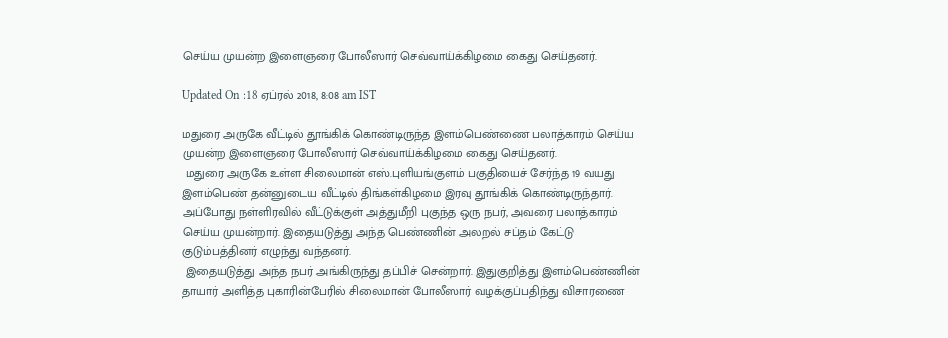செய்ய முயன்ற இளைஞரை போலீஸார் செவ்வாய்க்கிழமை கைது செய்தனர்.

Updated On :18 ஏப்ரல் 2018, 8:08 am IST

மதுரை அருகே வீட்டில் தூங்கிக் கொண்டிருந்த இளம்பெண்ணை பலாத்காரம் செய்ய முயன்ற இளைஞரை போலீஸார் செவ்வாய்க்கிழமை கைது செய்தனர்.
 மதுரை அருகே உள்ள சிலைமான் எஸ்.புளியங்குளம் பகுதியைச் சேர்ந்த 19 வயது இளம்பெண் தன்னுடைய வீட்டில் திங்கள்கிழமை இரவு தூங்கிக் கொண்டிருந்தார். அப்போது நள்ளிரவில் வீட்டுக்குள் அத்துமீறி புகுந்த ஒரு நபர், அவரை பலாத்காரம் செய்ய முயன்றார். இதையடுத்து அந்த பெண்ணின் அலறல் சப்தம் கேட்டு குடும்பத்தினர் எழுந்து வந்தனர்.
 இதையடுத்து அந்த நபர் அங்கிருந்து தப்பிச் சென்றார். இதுகுறித்து இளம்பெண்ணின் தாயார் அளித்த புகாரின்பேரில் சிலைமான் போலீஸார் வழக்குப்பதிந்து விசாரணை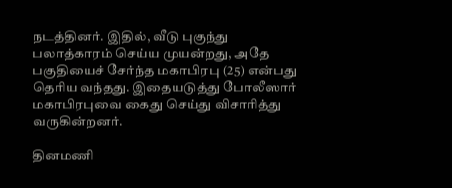நடத்தினர். இதில், வீடு புகுந்து பலாத்காரம் செய்ய முயன்றது, அதே பகுதியைச் சேர்ந்த மகாபிரபு (25) என்பது தெரிய வந்தது. இதையடுத்து போலீஸார் மகாபிரபுவை கைது செய்து விசாரித்து வருகின்றனர்.

தினமணி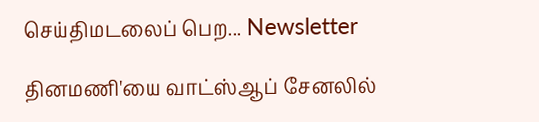செய்திமடலைப் பெற... Newsletter

தினமணி'யை வாட்ஸ்ஆப் சேனலில்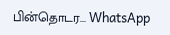பின்தொடர... WhatsApp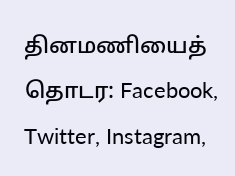தினமணியைத் தொடர: Facebook, Twitter, Instagram,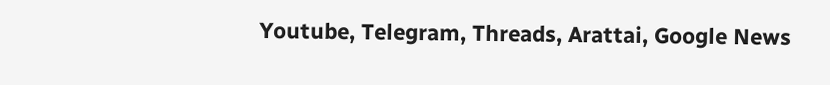Youtube, Telegram, Threads, Arattai, Google News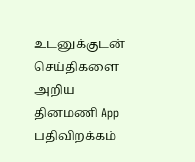உடனுக்குடன் செய்திகளை அறிய தினமணி App பதிவிறக்கம்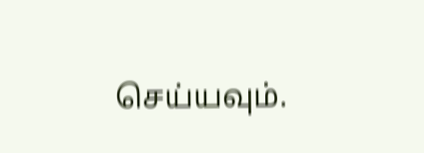செய்யவும்.